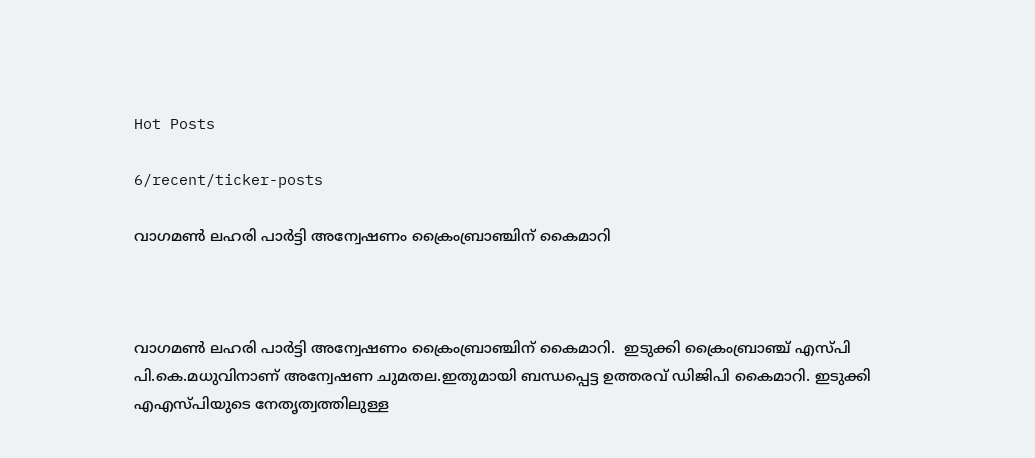Hot Posts

6/recent/ticker-posts

വാഗമണ്‍ ലഹരി പാര്‍ട്ടി അന്വേഷണം ക്രൈംബ്രാഞ്ചിന് കൈമാറി



വാഗമണ്‍ ലഹരി പാര്‍ട്ടി അന്വേഷണം ക്രൈംബ്രാഞ്ചിന് കൈമാറി.  ഇടുക്കി ക്രൈംബ്രാഞ്ച് എസ്പി പി.കെ.മധുവിനാണ് അന്വേഷണ ചുമതല.ഇതുമായി ബന്ധപ്പെട്ട ഉത്തരവ് ഡിജിപി കൈമാറി. ഇടുക്കി എഎസ്പിയുടെ നേതൃത്വത്തിലുള്ള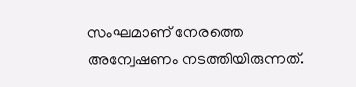സംഘമാണ് നേരത്തെ അന്വേഷണം നടത്തിയിരുന്നത്.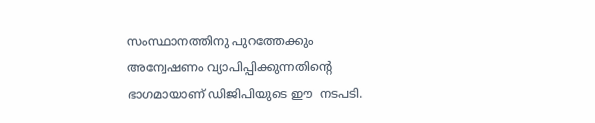സംസ്ഥാനത്തിനു പുറത്തേക്കും അന്വേഷണം വ്യാപിപ്പിക്കുന്നതിന്റെ ഭാഗമായാണ് ഡിജിപിയുടെ ഈ  നടപടി.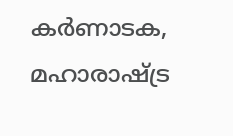കര്‍ണാടക, മഹാരാഷ്ട്ര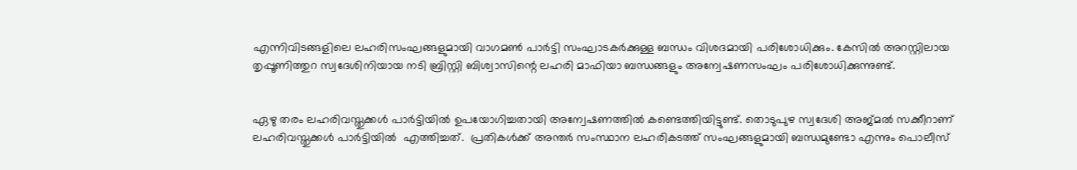എന്നിവിടങ്ങളിലെ ലഹരിസംഘങ്ങളുമായി വാഗമണ്‍ പാര്‍ട്ടി സംഘാടകര്‍ക്കുള്ള ബന്ധം വിശദമായി പരിശോധിക്കും. കേസില്‍ അറസ്റ്റിലായ തൃപ്പൂണിത്തുറ സ്വദേശിനിയായ നടി ബ്രിസ്റ്റി ബിശ്വാസിന്റെ ലഹരി മാഫിയാ ബന്ധങ്ങളും അന്വേഷണസംഘം പരിശോധിക്കുന്നുണ്ട്.


ഏഴു തരം ലഹരിവസ്തുക്കള്‍ പാര്‍ട്ടിയില്‍ ഉപയോഗിച്ചതായി അന്വേഷണത്തില്‍ കണ്ടെത്തിയിട്ടുണ്ട്. തൊടുപുഴ സ്വദേശി അജ്മല്‍ സക്കീറാണ് ലഹരിവസ്തുക്കള്‍ പാര്‍ട്ടിയിൽ  എത്തിച്ചത്.  പ്രതികള്‍ക്ക് അന്തര്‍ സംസ്ഥാന ലഹരികടത്ത് സംഘങ്ങളുമായി ബന്ധമുണ്ടോ എന്നും പൊലീസ്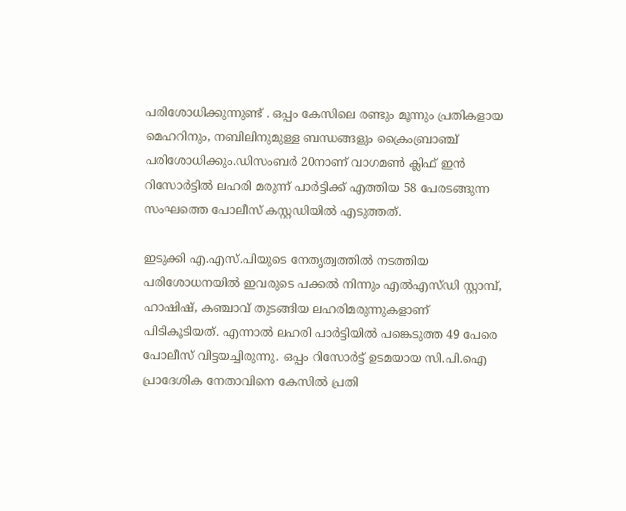പരിശോധിക്കുന്നുണ്ട് . ഒപ്പം കേസിലെ രണ്ടും മൂന്നും പ്രതികളായ മെഹറിനും, നബിലിനുമുള്ള ബന്ധങ്ങളും ക്രൈംബ്രാഞ്ച് പരിശോധിക്കും.ഡിസംബർ 20നാണ് വാഗമൺ ക്ലിഫ് ഇൻ റിസോർട്ടിൽ ലഹരി മരുന്ന് പാർട്ടിക്ക് എത്തിയ 58 പേരടങ്ങുന്ന സംഘത്തെ പോലീസ് കസ്റ്റഡിയിൽ എടുത്തത്.

ഇടുക്കി എ.എസ്.പിയുടെ നേതൃത്വത്തിൽ നടത്തിയ പരിശോധനയിൽ ഇവരുടെ പക്കൽ നിന്നും എൽഎസ്ഡി സ്റ്റാമ്പ്, ഹാഷിഷ്, കഞ്ചാവ് തുടങ്ങിയ ലഹരിമരുന്നുകളാണ് പിടികൂടിയത്. എന്നാൽ ലഹരി പാർട്ടിയിൽ പങ്കെടുത്ത 49 പേരെ പോലീസ് വിട്ടയച്ചിരുന്നു. ഒപ്പം റിസോർട്ട് ഉടമയായ സി.പി.ഐ പ്രാദേശിക നേതാവിനെ കേസിൽ പ്രതി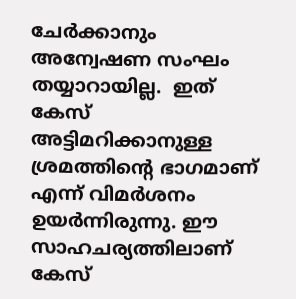ചേർക്കാനും അന്വേഷണ സംഘം തയ്യാറായില്ല.  ഇത് കേസ് അട്ടിമറിക്കാനുള്ള ശ്രമത്തിന്റെ ഭാഗമാണ് എന്ന് വിമർശനം ഉയർന്നിരുന്നു. ഈ സാഹചര്യത്തിലാണ് കേസ്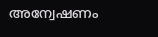അന്വേഷണം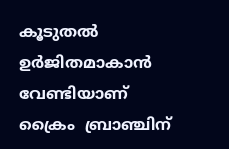കൂടുതൽ ഉർജിതമാകാൻ വേണ്ടിയാണ് ക്രൈം  ബ്രാഞ്ചിന്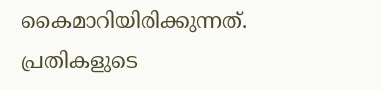കൈമാറിയിരിക്കുന്നത്. പ്രതികളുടെ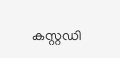കസ്റ്റഡി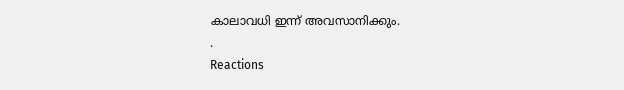കാലാവധി ഇന്ന് അവസാനിക്കും.
.
Reactions